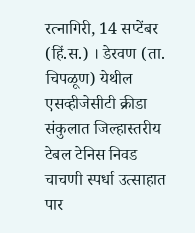रत्नागिरी, 14 सप्टेंबर (हिं.स.) । डेरवण (ता. चिपळूण) येथील एसव्हीजेसीटी क्रीडा संकुलात जिल्हास्तरीय टेबल टेनिस निवड चाचणी स्पर्धा उत्साहात पार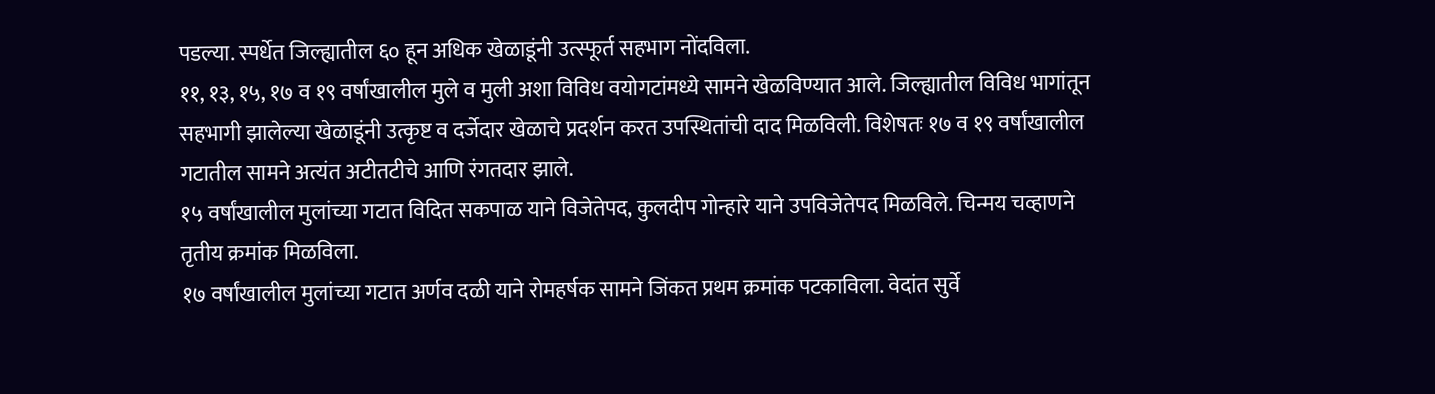पडल्या. स्पर्धेत जिल्ह्यातील ६० हून अधिक खेळाडूंनी उत्स्फूर्त सहभाग नोंदविला.
११, १३, १५, १७ व १९ वर्षांखालील मुले व मुली अशा विविध वयोगटांमध्ये सामने खेळविण्यात आले. जिल्ह्यातील विविध भागांतून सहभागी झालेल्या खेळाडूंनी उत्कृष्ट व दर्जेदार खेळाचे प्रदर्शन करत उपस्थितांची दाद मिळविली. विशेषतः १७ व १९ वर्षांखालील गटातील सामने अत्यंत अटीतटीचे आणि रंगतदार झाले.
१५ वर्षांखालील मुलांच्या गटात विदित सकपाळ याने विजेतेपद, कुलदीप गोन्हारे याने उपविजेतेपद मिळविले. चिन्मय चव्हाणने तृतीय क्रमांक मिळविला.
१७ वर्षांखालील मुलांच्या गटात अर्णव दळी याने रोमहर्षक सामने जिंकत प्रथम क्रमांक पटकाविला. वेदांत सुर्वे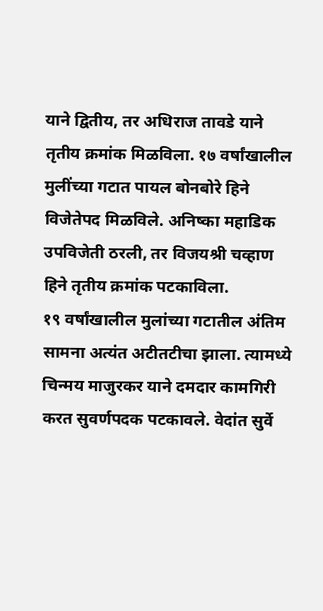याने द्वितीय, तर अधिराज तावडे याने तृतीय क्रमांक मिळविला. १७ वर्षांखालील मुलींच्या गटात पायल बोनबोरे हिने विजेतेपद मिळविले. अनिष्का महाडिक उपविजेती ठरली, तर विजयश्री चव्हाण हिने तृतीय क्रमांक पटकाविला.
१९ वर्षांखालील मुलांच्या गटातील अंतिम सामना अत्यंत अटीतटीचा झाला. त्यामध्ये चिन्मय माजुरकर याने दमदार कामगिरी करत सुवर्णपदक पटकावले. वेदांत सुर्वे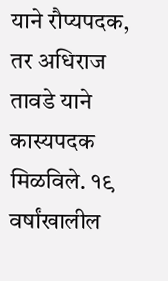याने रौप्यपदक, तर अधिराज तावडे याने कास्यपदक मिळविले. १९ वर्षांखालील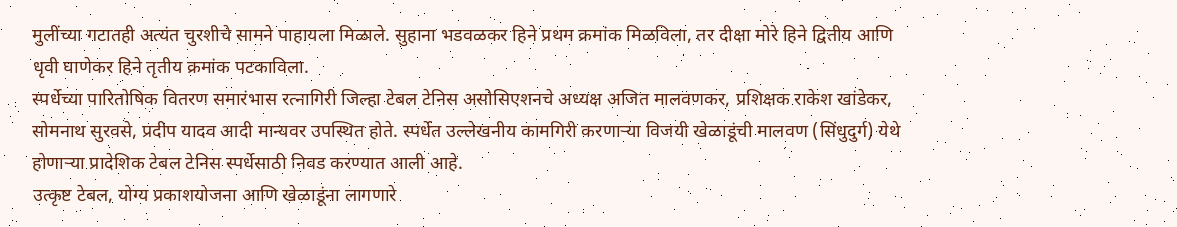मुलींच्या गटातही अत्यंत चुरशीचे सामने पाहायला मिळाले. सुहाना भडवळकर हिने प्रथम क्रमांक मिळविला, तर दीक्षा मोरे हिने द्वितीय आणि धृवी घाणेकर हिने तृतीय क्रमांक पटकाविला.
स्पर्धेच्या पारितोषिक वितरण समारंभास रत्नागिरी जिल्हा टेबल टेनिस असोसिएशनचे अध्यक्ष अजित मालवणकर, प्रशिक्षक राकेश खांडेकर, सोमनाथ सुरवसे, प्रदीप यादव आदी मान्यवर उपस्थित होते. स्पर्धेत उल्लेखनीय कामगिरी करणाऱ्या विजयी खेळाडूंची मालवण (सिंधुदुर्ग) येथे होणाऱ्या प्रादेशिक टेबल टेनिस स्पर्धेसाठी निवड करण्यात आली आहे.
उत्कृष्ट टेबल, योग्य प्रकाशयोजना आणि खेळाडूंना लागणारे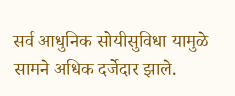सर्व आधुनिक सोयीसुविधा यामुळे सामने अधिक दर्जेदार झाले.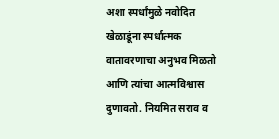अशा स्पर्धांमुळे नवोदित खेळाडूंना स्पर्धात्मक वातावरणाचा अनुभव मिळतो आणि त्यांचा आत्मविश्वास दुणावतो. नियमित सराव व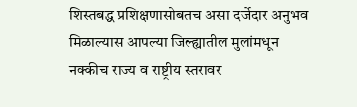शिस्तबद्ध प्रशिक्षणासोबतच असा दर्जेदार अनुभव मिळाल्यास आपल्या जिल्ह्यातील मुलांमधून नक्कीच राज्य व राष्ट्रीय स्तरावर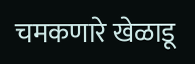चमकणारे खेळाडू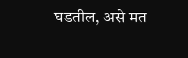घडतील, असे मत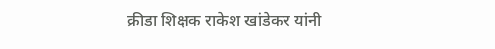क्रीडा शिक्षक राकेश खांडेकर यांनी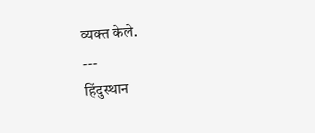व्यक्त केले.
---
हिंदुस्थान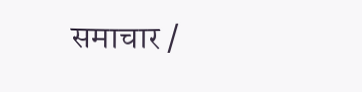समाचार /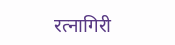रत्नागिरी